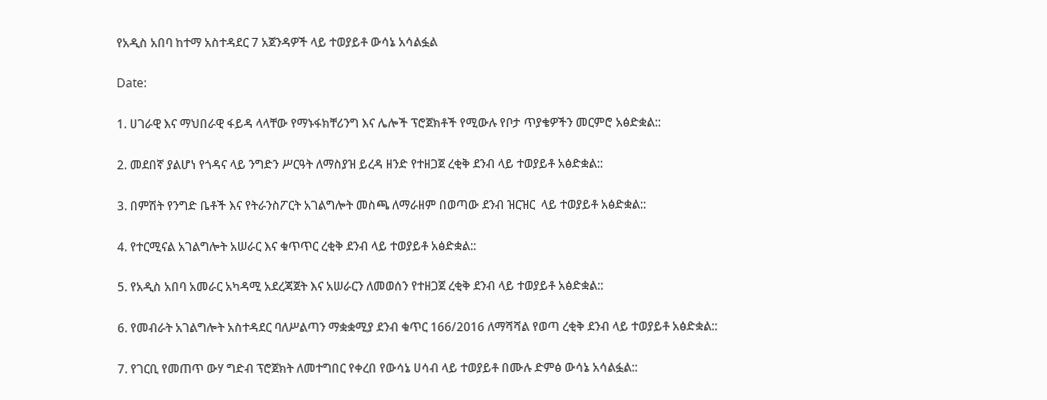የአዲስ አበባ ከተማ አስተዳደር 7 አጀንዳዎች ላይ ተወያይቶ ውሳኔ አሳልፏል

Date:

1. ሀገራዊ እና ማህበራዊ ፋይዳ ላላቸው የማኑፋክቸሪንግ እና ሌሎች ፕሮጀክቶች የሚውሉ የቦታ ጥያቄዎችን መርምሮ አፅድቋል::

2. መደበኛ ያልሆነ የጎዳና ላይ ንግድን ሥርዓት ለማስያዝ ይረዳ ዘንድ የተዘጋጀ ረቂቅ ደንብ ላይ ተወያይቶ አፅድቋል::

3. በምሽት የንግድ ቤቶች እና የትራንስፖርት አገልግሎት መስጫ ለማራዘም በወጣው ደንብ ዝርዝር  ላይ ተወያይቶ አፅድቋል::

4. የተርሚናል አገልግሎት አሠራር እና ቁጥጥር ረቂቅ ደንብ ላይ ተወያይቶ አፅድቋል::

5. የአዲስ አበባ አመራር አካዳሚ አደረጃጀት እና አሠራርን ለመወሰን የተዘጋጀ ረቂቅ ደንብ ላይ ተወያይቶ አፅድቋል::

6. የመብራት አገልግሎት አስተዳደር ባለሥልጣን ማቋቋሚያ ደንብ ቁጥር 166/2016 ለማሻሻል የወጣ ረቂቅ ደንብ ላይ ተወያይቶ አፅድቋል::

7. የገርቢ የመጠጥ ውሃ ግድብ ፕሮጀክት ለመተግበር የቀረበ የውሳኔ ሀሳብ ላይ ተወያይቶ በሙሉ ድምፅ ውሳኔ አሳልፏል::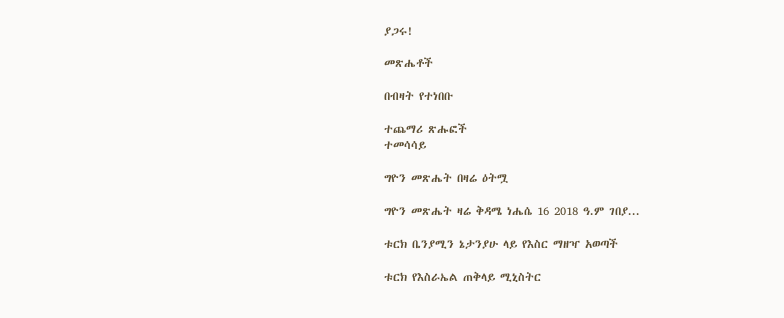ያጋሩ!

መጽሔቶች

በብዛት የተነበቡ

ተጨማሪ ጽሑፎች
ተመሳሳይ

ግዮን መጽሔት በዛሬ ዕትሟ

ግዮን መጽሔት ዛሬ ቅዳሜ ነሔሴ 16 2018 ዓ.ም ገበያ...

ቱርክ ቤንያሚን ኔታንያሁ ላይ የእስር ማዘዣ አወጣች

ቱርክ የእስራኤል ጠቅላይ ሚኒስትር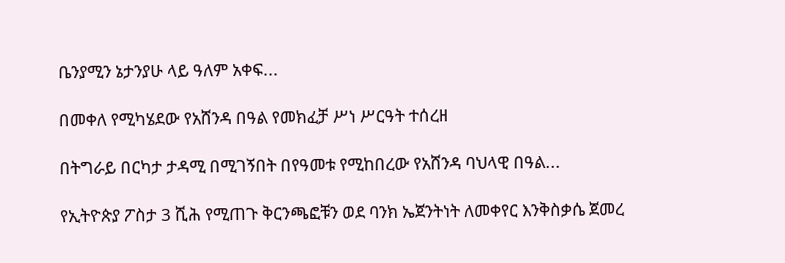ቤንያሚን ኔታንያሁ ላይ ዓለም አቀፍ...

በመቀለ የሚካሄደው የአሸንዳ በዓል የመክፈቻ ሥነ ሥርዓት ተሰረዘ

በትግራይ በርካታ ታዳሚ በሚገኝበት በየዓመቱ የሚከበረው የአሸንዳ ባህላዊ በዓል...

የኢትዮጵያ ፖስታ 3 ሺሕ የሚጠጉ ቅርንጫፎቹን ወደ ባንክ ኤጀንትነት ለመቀየር እንቅስቃሴ ጀመረ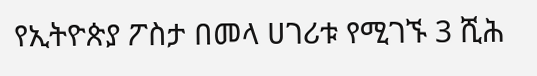የኢትዮጵያ ፖስታ በመላ ሀገሪቱ የሚገኙ 3 ሺሕ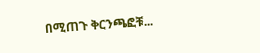በሚጠጉ ቅርንጫፎቹ...